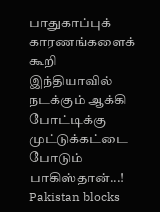பாதுகாப்புக் காரணங்களைக் கூறி இந்தியாவில் நடக்கும் ஆக்கி போட்டிக்கு முட்டுக்கட்டை போடும் பாகிஸ்தான்...!
Pakistan blocks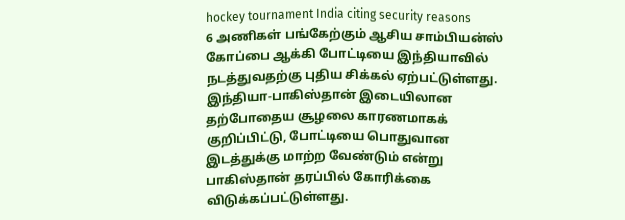hockey tournament India citing security reasons
6 அணிகள் பங்கேற்கும் ஆசிய சாம்பியன்ஸ் கோப்பை ஆக்கி போட்டியை இந்தியாவில் நடத்துவதற்கு புதிய சிக்கல் ஏற்பட்டுள்ளது. இந்தியா-பாகிஸ்தான் இடையிலான தற்போதைய சூழலை காரணமாகக் குறிப்பிட்டு, போட்டியை பொதுவான இடத்துக்கு மாற்ற வேண்டும் என்று பாகிஸ்தான் தரப்பில் கோரிக்கை விடுக்கப்பட்டுள்ளது.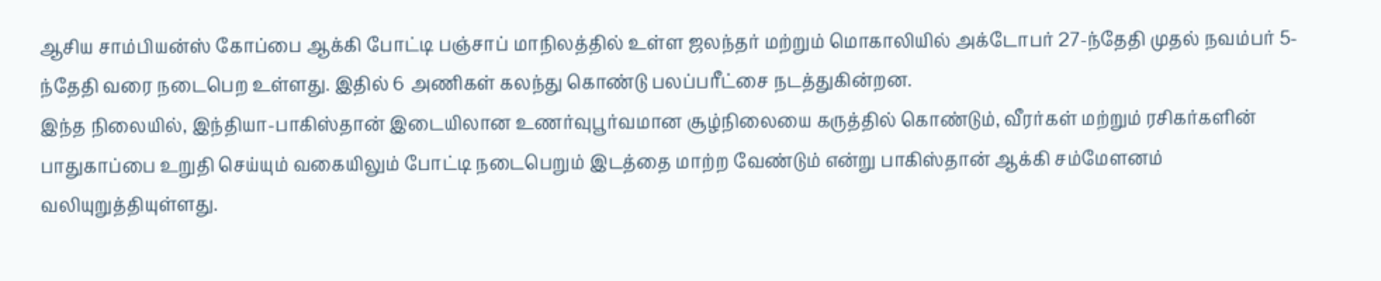ஆசிய சாம்பியன்ஸ் கோப்பை ஆக்கி போட்டி பஞ்சாப் மாநிலத்தில் உள்ள ஜலந்தர் மற்றும் மொகாலியில் அக்டோபர் 27-ந்தேதி முதல் நவம்பர் 5-ந்தேதி வரை நடைபெற உள்ளது. இதில் 6 அணிகள் கலந்து கொண்டு பலப்பரீட்சை நடத்துகின்றன.
இந்த நிலையில், இந்தியா-பாகிஸ்தான் இடையிலான உணர்வுபூர்வமான சூழ்நிலையை கருத்தில் கொண்டும், வீரர்கள் மற்றும் ரசிகர்களின் பாதுகாப்பை உறுதி செய்யும் வகையிலும் போட்டி நடைபெறும் இடத்தை மாற்ற வேண்டும் என்று பாகிஸ்தான் ஆக்கி சம்மேளனம் வலியுறுத்தியுள்ளது.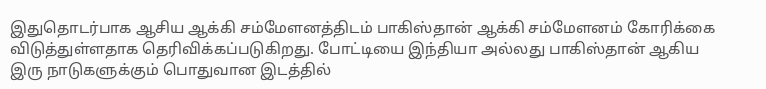இதுதொடர்பாக ஆசிய ஆக்கி சம்மேளனத்திடம் பாகிஸ்தான் ஆக்கி சம்மேளனம் கோரிக்கை விடுத்துள்ளதாக தெரிவிக்கப்படுகிறது. போட்டியை இந்தியா அல்லது பாகிஸ்தான் ஆகிய இரு நாடுகளுக்கும் பொதுவான இடத்தில்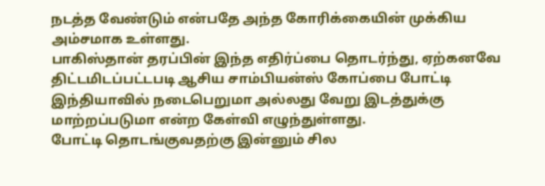நடத்த வேண்டும் என்பதே அந்த கோரிக்கையின் முக்கிய அம்சமாக உள்ளது.
பாகிஸ்தான் தரப்பின் இந்த எதிர்ப்பை தொடர்ந்து, ஏற்கனவே திட்டமிடப்பட்டபடி ஆசிய சாம்பியன்ஸ் கோப்பை போட்டி இந்தியாவில் நடைபெறுமா அல்லது வேறு இடத்துக்கு மாற்றப்படுமா என்ற கேள்வி எழுந்துள்ளது.
போட்டி தொடங்குவதற்கு இன்னும் சில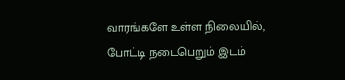வாரங்களே உள்ள நிலையில், போட்டி நடைபெறும் இடம்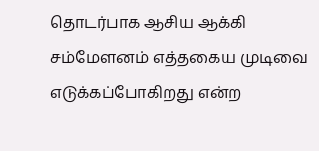தொடர்பாக ஆசிய ஆக்கி சம்மேளனம் எத்தகைய முடிவை எடுக்கப்போகிறது என்ற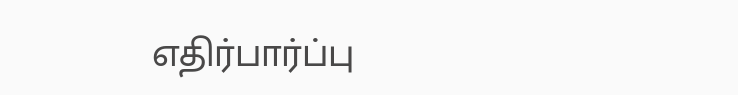எதிர்பார்ப்பு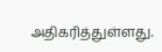அதிகரித்துள்ளது.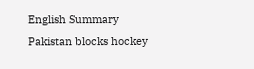English Summary
Pakistan blocks hockey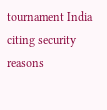tournament India citing security reasons